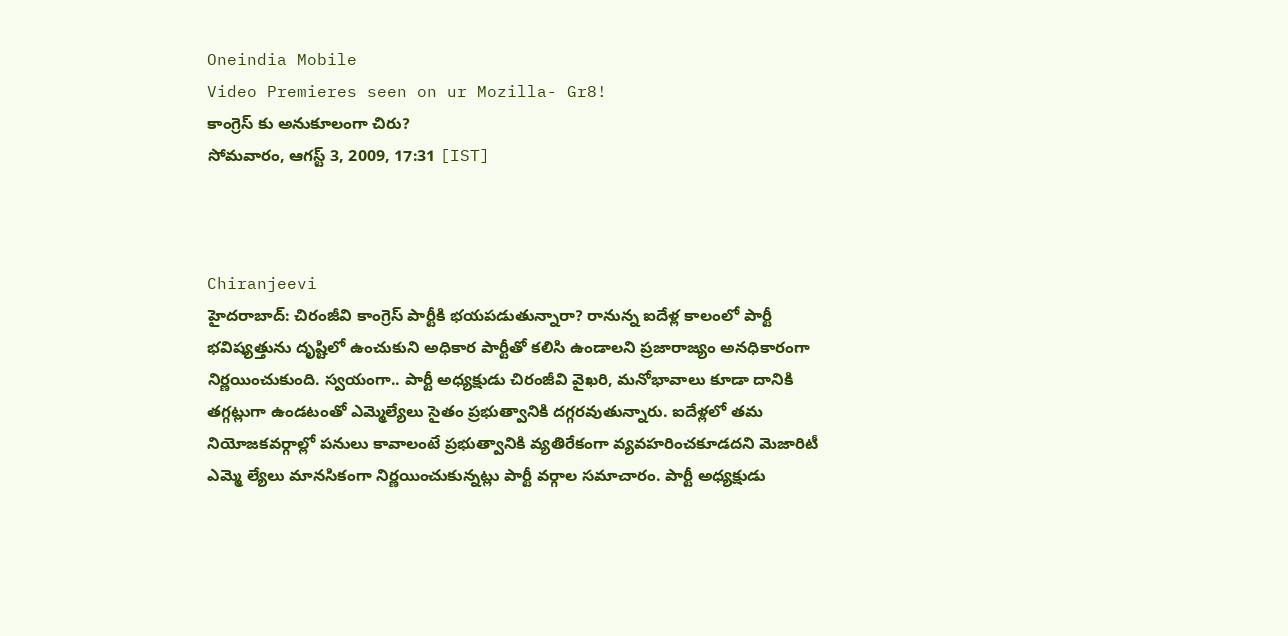Oneindia Mobile
Video Premieres seen on ur Mozilla- Gr8!
కాంగ్రెస్ కు అనుకూలంగా చిరు?
సోమవారం, ఆగస్ట్ 3, 2009, 17:31 [IST]



Chiranjeevi
హైదరాబాద్‌: చిరంజీవి కాంగ్రెస్ పార్టీకి భయపడుతున్నారా? రానున్న ఐదేళ్ల కాలంలో పార్టీ భవిష్యత్తును దృష్టిలో ఉంచుకుని అధికార పార్టీతో కలిసి ఉండాలని ప్రజారాజ్యం అనధికారంగా నిర్ణయించుకుంది. స్వయంగా.. పార్టీ అధ్యక్షుడు చిరంజీవి వైఖరి, మనోభావాలు కూడా దానికి తగ్గట్లుగా ఉండటంతో ఎమ్మెల్యేలు సైతం ప్రభుత్వానికి దగ్గరవుతున్నారు. ఐదేళ్లలో తమ నియోజకవర్గాల్లో పనులు కావాలంటే ప్రభుత్వానికి వ్యతిరేకంగా వ్యవహరించకూడదని మెజారిటీ ఎమ్మె ల్యేలు మానసికంగా నిర్ణయించుకున్నట్లు పార్టీ వర్గాల సమాచారం. పార్టీ అధ్యక్షుడు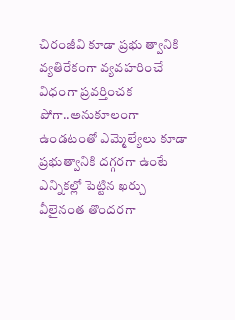చిరంజీవి కూడా ప్రభు త్వానికి వ్యతిరేకంగా వ్యవహరించే విధంగా ప్రవర్తించక పోగా..అనుకూలంగా ఉండటంతో ఎమ్మెల్యేలు కూడా ప్రభుత్వానికి దగ్గరగా ఉంటే ఎన్నికల్లో పెట్టిన ఖర్చు వీలైనంత తొందరగా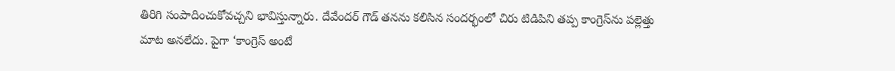తిరిగి సంపాదించుకోవచ్చని భావిస్తున్నారు. దేవేందర్‌ గౌడ్‌ తనను కలిసిన సందర్భంలో చిరు టిడిపిని తప్ప కాంగ్రెస్‌ను పల్లెత్తు మాట అనలేదు. పైగా ‘కాంగ్రెస్‌ అంటే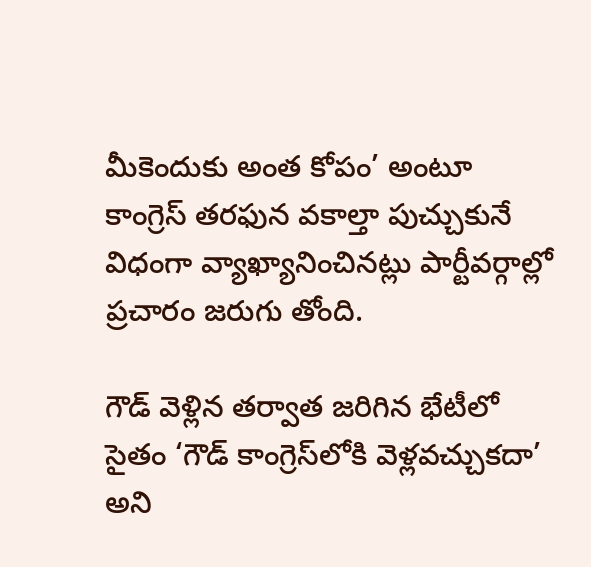మీకెందుకు అంత కోపం’ అంటూ కాంగ్రెస్‌ తరఫున వకాల్తా పుచ్చుకునే విధంగా వ్యాఖ్యానించినట్లు పార్టీవర్గాల్లో ప్రచారం జరుగు తోంది.

గౌడ్‌ వెళ్లిన తర్వాత జరిగిన భేటీలో సైతం ‘గౌడ్‌ కాంగ్రెస్‌లోకి వెళ్లవచ్చుకదా’ అని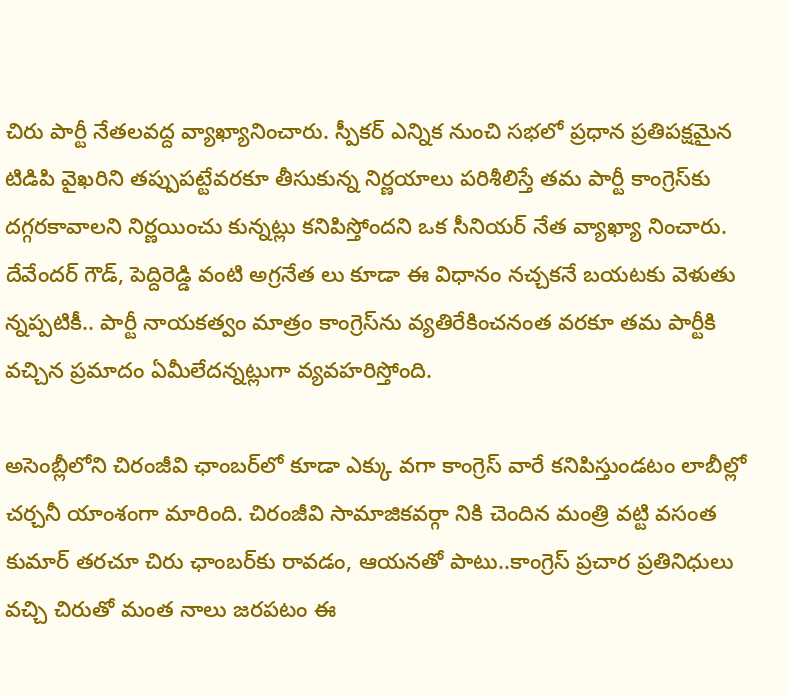చిరు పార్టీ నేతలవద్ద వ్యాఖ్యానించారు. స్పీకర్‌ ఎన్నిక నుంచి సభలో ప్రధాన ప్రతిపక్షమైన టిడిపి వైఖరిని తప్పుపట్టేవరకూ తీసుకున్న నిర్ణయాలు పరిశీలిస్తే తమ పార్టీ కాంగ్రెస్‌కు దగ్గరకావాలని నిర్ణయించు కున్నట్లు కనిపిస్తోందని ఒక సీనియర్‌ నేత వ్యాఖ్యా నించారు. దేవేందర్‌ గౌడ్‌, పెద్దిరెడ్డి వంటి అగ్రనేత లు కూడా ఈ విధానం నచ్చకనే బయటకు వెళుతు న్నప్పటికీ.. పార్టీ నాయకత్వం మాత్రం కాంగ్రెస్‌ను వ్యతిరేకించనంత వరకూ తమ పార్టీకి వచ్చిన ప్రమాదం ఏమీలేదన్నట్లుగా వ్యవహరిస్తోంది.

అసెంబ్లీలోని చిరంజీవి ఛాంబర్‌లో కూడా ఎక్కు వగా కాంగ్రెస్‌ వారే కనిపిస్తుండటం లాబీల్లో చర్చనీ యాంశంగా మారింది. చిరంజీవి సామాజికవర్గా నికి చెందిన మంత్రి వట్టి వసంత కుమార్‌ తరచూ చిరు ఛాంబర్‌కు రావడం, ఆయనతో పాటు..కాంగ్రెస్‌ ప్రచార ప్రతినిధులు వచ్చి చిరుతో మంత నాలు జరపటం ఈ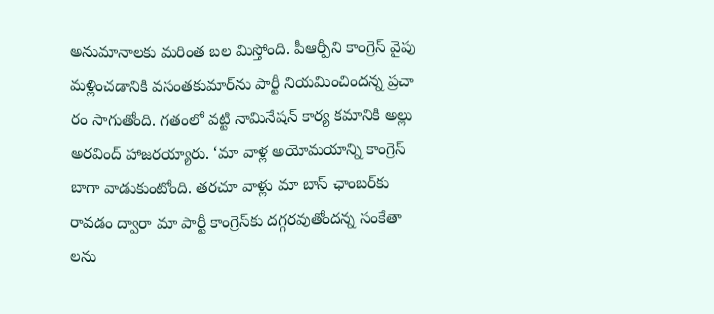అనుమానాలకు మరింత బల మిస్తోంది. పీఆర్పీని కాంగ్రెస్‌ వైపు మళ్లించడానికి వసంతకుమార్‌ను పార్టీ నియమించిందన్న ప్రచా రం సాగుతోంది. గతంలో వట్టి నామినేషన్‌ కార్య కమానికి అల్లు అరవింద్‌ హాజరయ్యారు. ‘మా వాళ్ల అయోమయాన్ని కాంగ్రెస్‌ బాగా వాడుకుంటోంది. తరచూ వాళ్లు మా బాస్‌ ఛాంబర్‌కు రావడం ద్వారా మా పార్టీ కాంగ్రెస్‌కు దగ్గరవుతోందన్న సంకేతా లను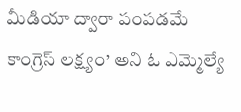మీడియా ద్వారా పంపడమే కాంగ్రెస్‌ లక్ష్యం’ అని ఓ ఎమ్మెల్యే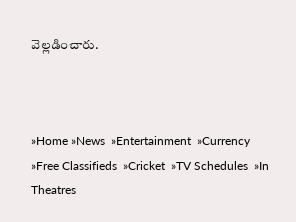వెల్లడించారు.



»Home »News  »Entertainment  »Currency  »Free Classifieds  »Cricket  »TV Schedules  »In Theatres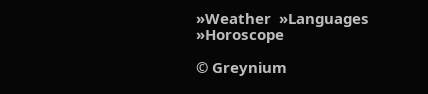»Weather  »Languages  »Horoscope

© Greynium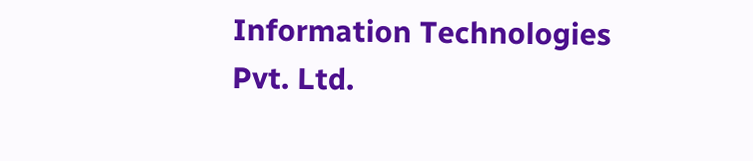Information Technologies Pvt. Ltd.